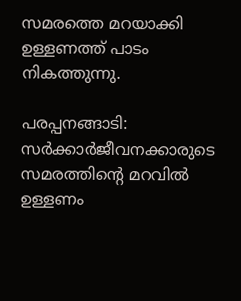സമരത്തെ മറയാക്കി ഉള്ളണത്ത് പാടം നികത്തുന്നു.

പരപ്പനങ്ങാടി: സര്‍ക്കാര്‍ജീവനക്കാരുടെ സമരത്തിന്റെ മറവില്‍ ഉള്ളണം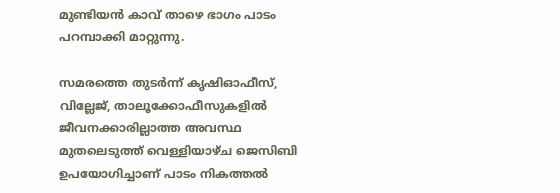മുണ്ടിയന്‍ കാവ് താഴെ ഭാഗം പാടം പറമ്പാക്കി മാറ്റുന്നു.

സമരത്തെ തുടര്‍ന്ന് കൃഷിഓഫീസ്, വില്ലേജ്, താലൂക്കോഫീസുകളില്‍ ജീവനക്കാരില്ലാത്ത അവസ്ഥ മുതലെടുത്ത് വെള്ളിയാഴ്ച ജെസിബി ഉപയോഗിച്ചാണ് പാടം നികത്തല്‍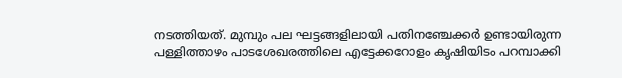നടത്തിയത്. മുമ്പും പല ഘട്ടങ്ങളിലായി പതിനഞ്ചേക്കര്‍ ഉണ്ടായിരുന്ന പള്ളിത്താഴം പാടശേഖരത്തിലെ എട്ടേക്കറോളം കൃഷിയിടം പറമ്പാക്കി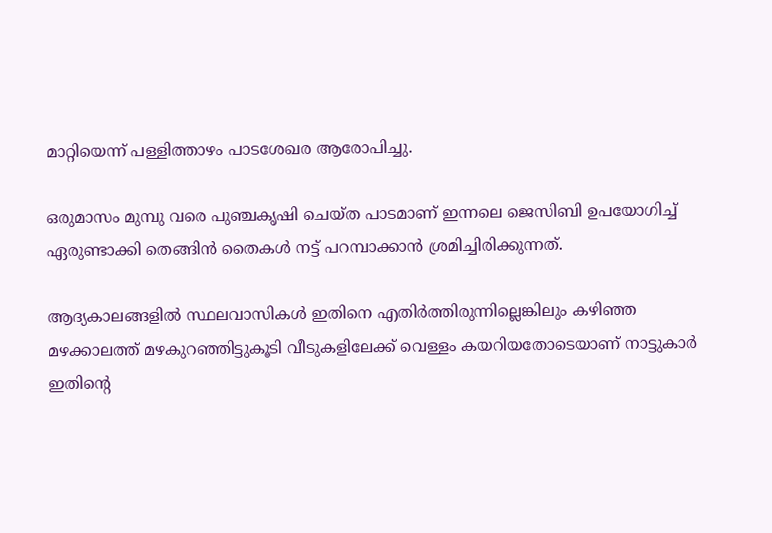മാറ്റിയെന്ന് പള്ളിത്താഴം പാടശേഖര ആരോപിച്ചു.

ഒരുമാസം മുമ്പു വരെ പുഞ്ചകൃഷി ചെയ്ത പാടമാണ് ഇന്നലെ ജെസിബി ഉപയോഗിച്ച് ഏരുണ്ടാക്കി തെങ്ങിന്‍ തൈകള്‍ നട്ട് പറമ്പാക്കാന്‍ ശ്രമിച്ചിരിക്കുന്നത്.

ആദ്യകാലങ്ങളില്‍ സ്ഥലവാസികള്‍ ഇതിനെ എതിര്‍ത്തിരുന്നില്ലെങ്കിലും കഴിഞ്ഞ മഴക്കാലത്ത് മഴകുറഞ്ഞിട്ടുകൂടി വീടുകളിലേക്ക് വെള്ളം കയറിയതോടെയാണ് നാട്ടുകാര്‍ ഇതിന്റെ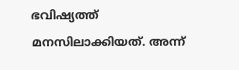ഭവിഷ്യത്ത് മനസിലാക്കിയത്. അന്ന്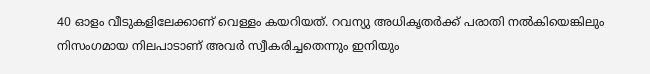40 ഓളം വീടുകളിലേക്കാണ് വെള്ളം കയറിയത്. റവന്യു അധികൃതര്‍ക്ക് പരാതി നല്‍കിയെങ്കിലും നിസംഗമായ നിലപാടാണ് അവര്‍ സ്വീകരിച്ചതെന്നും ഇനിയും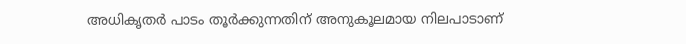അധികൃതര്‍ പാടം തൂര്‍ക്കുന്നതിന് അനുകൂലമായ നിലപാടാണ്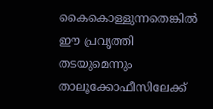കൈകൊള്ളുന്നതെങ്കില്‍ ഈ പ്രവൃത്തി തടയുമെന്നും താലൂക്കോഫീസിലേക്ക്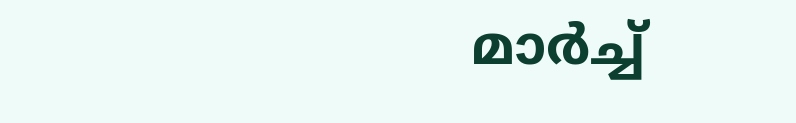മാര്‍ച്ച്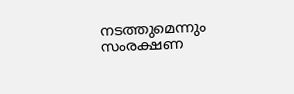നടത്തുമെന്നും സംരക്ഷണ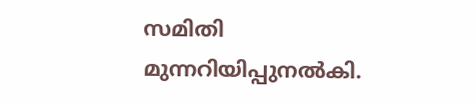സമിതി മുന്നറിയിപ്പുനല്‍കി.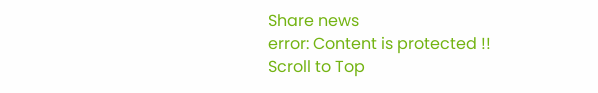Share news
error: Content is protected !!
Scroll to Top